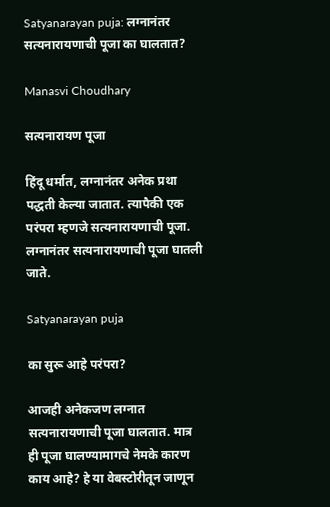Satyanarayan puja: लग्नानंतर सत्यनारायणाची पूजा का घालतात?

Manasvi Choudhary

सत्यनारायण पूजा

हिंदू धर्मात, लग्नानंतर अनेक प्रथा पद्धती केल्या जातात. त्यापैकी एक परंपरा म्हणजे सत्यनारायणाची पूजा. लग्नानंतर सत्यनारायणाची पूजा घातली जाते.

Satyanarayan puja

का सुरू आहे परंपरा?

आजही अनेकजण लग्नात सत्यनारायणाची पूजा घालतात. मात्र ही पूजा घालण्यामागचे नेमके कारण काय आहे? हे या वेबस्टोरीतून जाणून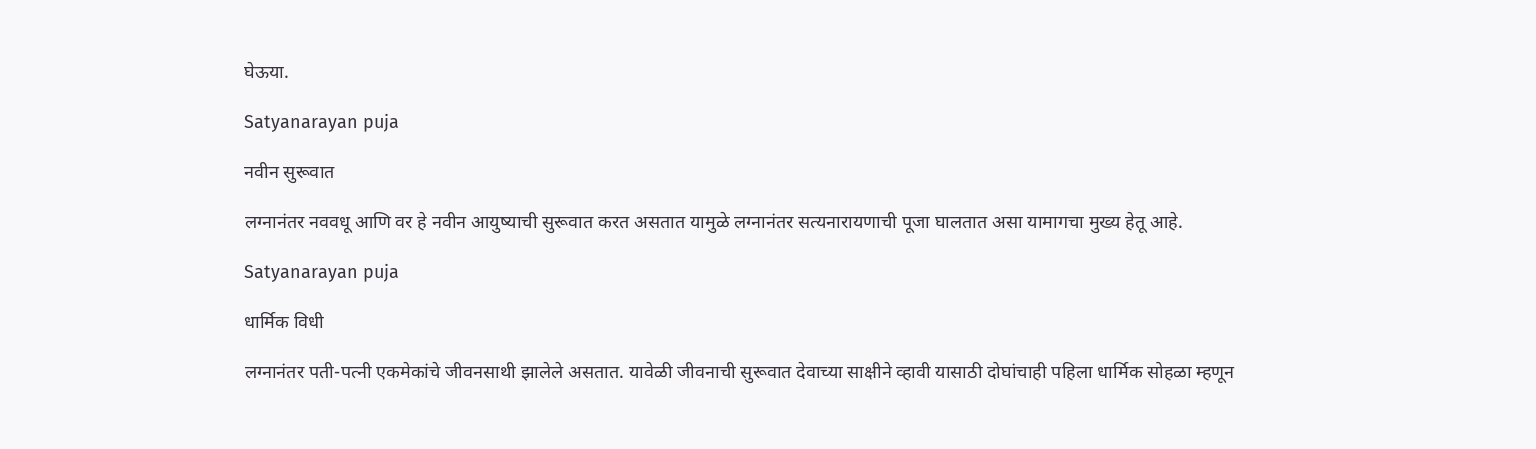घेऊया.

Satyanarayan puja

नवीन सुरूवात

लग्नानंतर नववधू आणि वर हे नवीन आयुष्याची सुरूवात करत असतात यामुळे लग्नानंतर सत्यनारायणाची पूजा घालतात असा यामागचा मुख्य हेतू आहे.

Satyanarayan puja

धार्मिक विधी

लग्नानंतर पती-पत्नी एकमेकांचे जीवनसाथी झालेले असतात. यावेळी जीवनाची सुरूवात देवाच्या साक्षीने व्हावी यासाठी दोघांचाही पहिला धार्मिक सोहळा म्हणून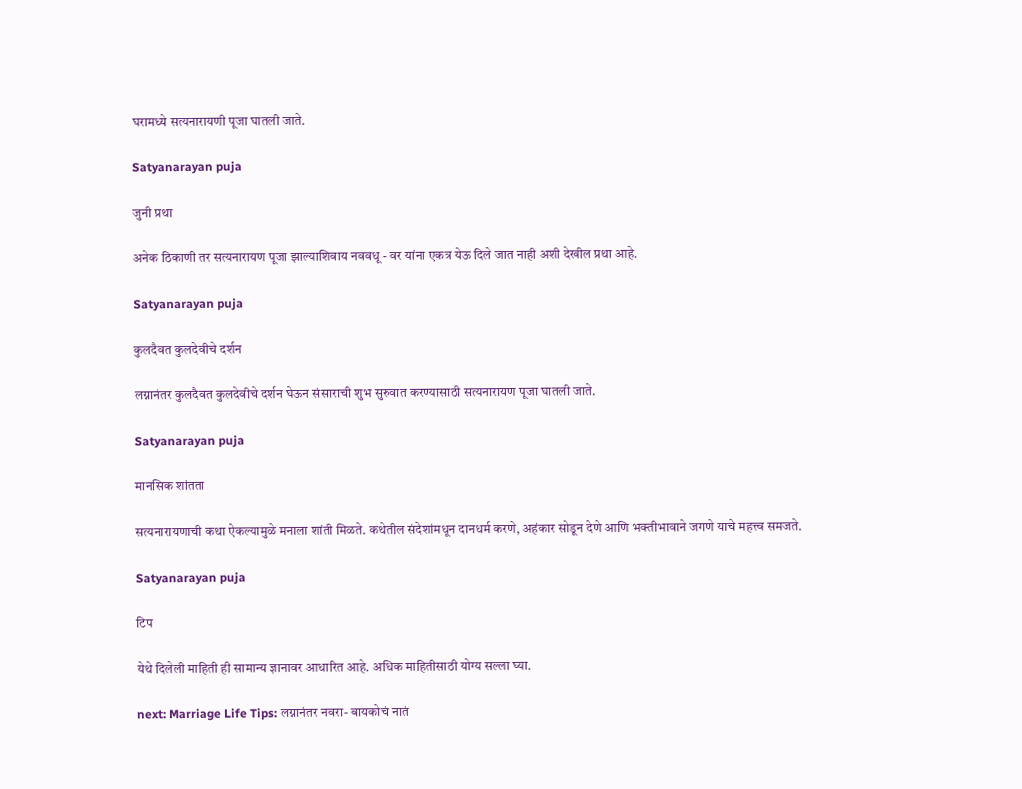घरामध्ये सत्यनारायणी पूजा घातली जाते.

Satyanarayan puja

जुनी प्रथा

अनेक ठिकाणी तर सत्यनारायण पूजा झाल्याशिवाय नववधू - वर यांना एकत्र येऊ दिले जात नाही अशी देखील प्रथा आहे.

Satyanarayan puja

कुलदैवत कुलदेवीचे दर्शन

लग्नानंतर कुलदैवत कुलदेवीचे दर्शन घेऊन संसाराची शुभ सुरुवात करण्यासाठी सत्यनारायण पूजा घातली जाते.

Satyanarayan puja

मानसिक शांतता

सत्यनारायणाची कथा ऐकल्यामुळे मनाला शांती मिळते. कथेतील संदेशांमधून दानधर्म करणे, अहंकार सोडून देणे आणि भक्तीभावाने जगणे याचे महत्त्व समजते.

Satyanarayan puja

टिप

येथे दिलेली माहिती ही सामान्य ज्ञानावर आधारित आहे. अधिक माहितीसाठी योग्य सल्ला घ्या.

next: Marriage Life Tips: लग्नानंतर नवरा- बायकोचं नातं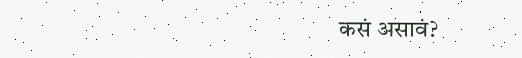कसं असावं?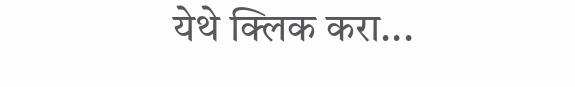येथे क्लिक करा...